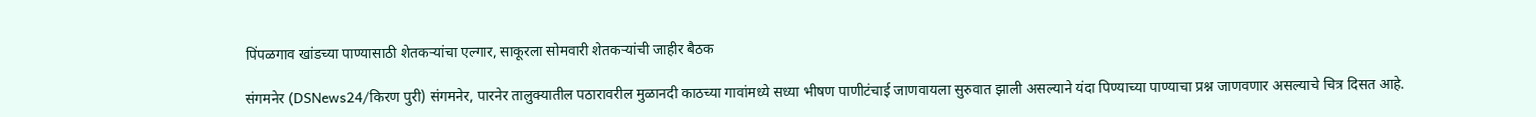पिंपळगाव खांडच्या पाण्यासाठी शेतकऱ्यांचा एल्गार, साकूरला सोमवारी शेतकऱ्यांची जाहीर बैठक

संगमनेर (DSNews24/किरण पुरी) संगमनेर, पारनेर तालुक्यातील पठारावरील मुळानदी काठच्या गावांमध्ये सध्या भीषण पाणीटंचाई जाणवायला सुरुवात झाली असल्याने यंदा पिण्याच्या पाण्याचा प्रश्न जाणवणार असल्याचे चित्र दिसत आहे.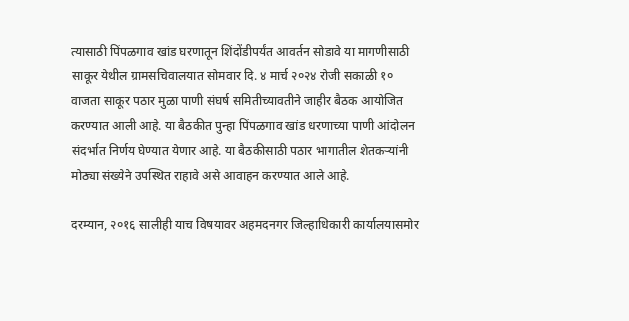त्यासाठी पिंपळगाव खांड घरणातून शिंदोंडीपर्यंत आवर्तन सोडावे या मागणीसाठी साकूर येथील ग्रामसचिवालयात सोमवार दि. ४ मार्च २०२४ रोजी सकाळी १० वाजता साकूर पठार मुळा पाणी संघर्ष समितीच्यावतीने जाहीर बैठक आयोजित करण्यात आली आहे. या बैठकीत पुन्हा पिंपळगाव खांड धरणाच्या पाणी आंदोलन संदर्भात निर्णय घेण्यात येणार आहे. या बैठकीसाठी पठार भागातील शेतकऱ्यांनी मोठ्या संख्येने उपस्थित राहावे असे आवाहन करण्यात आले आहे.

दरम्यान, २०१६ सालीही याच विषयावर अहमदनगर जिल्हाधिकारी कार्यालयासमोर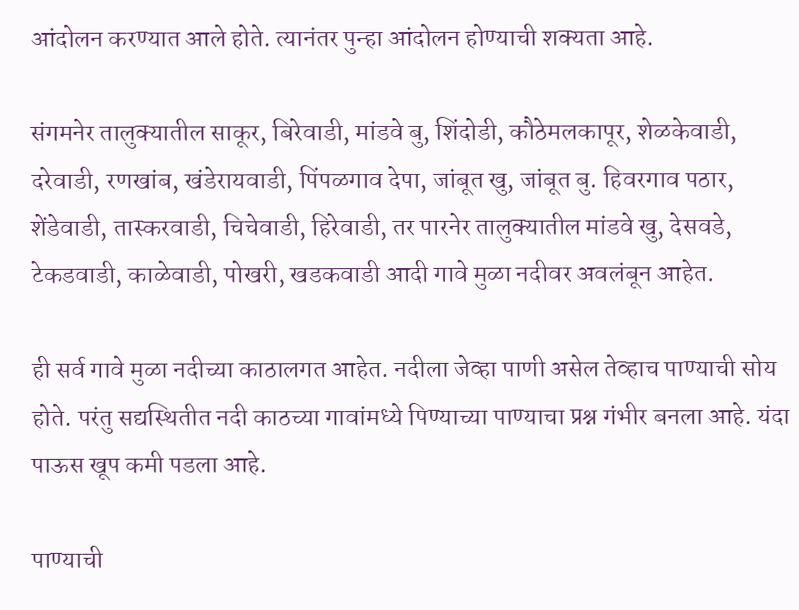आंदोलन करण्यात आले होते. त्यानंतर पुन्हा आंदोलन होण्याची शक्यता आहे.

संगमनेर तालुक्यातील साकूर, बिरेवाडी, मांडवे बु, शिंदोडी, कौठेमलकापूर, शेळकेवाडी, दरेवाडी, रणखांब, खंडेरायवाडी, पिंपळगाव देपा, जांबूत खु, जांबूत बु. हिवरगाव पठार, शेंडेवाडी, तास्करवाडी, चिचेवाडी, हिरेवाडी, तर पारनेर तालुक्यातील मांडवे खु, देसवडे, टेकडवाडी, काळेवाडी, पोखरी, खडकवाडी आदी गावे मुळा नदीवर अवलंबून आहेत.

ही सर्व गावे मुळा नदीच्या काठालगत आहेत. नदीला जेव्हा पाणी असेल तेव्हाच पाण्याची सोय होते. परंतु सद्यस्थितीत नदी काठच्या गावांमध्ये पिण्याच्या पाण्याचा प्रश्न गंभीर बनला आहे. यंदा पाऊस खूप कमी पडला आहे.

पाण्याची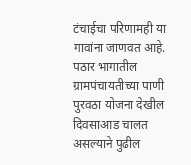टंचाईचा परिणामही या गावांना जाणवत आहे. पठार भागातील ग्रामपंचायतीच्या पाणी पुरवठा योजना देखील दिवसाआड चालत असल्याने पुढील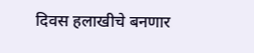दिवस हलाखीचे बनणार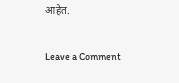आहेत.

Leave a Comment